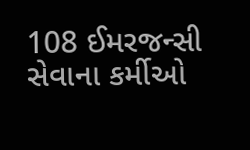108 ઈમરજન્સી સેવાના કર્મીઓ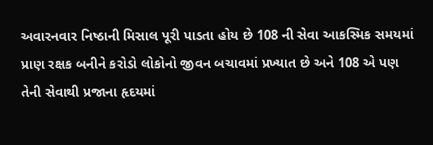અવારનવાર નિષ્ઠાની મિસાલ પૂરી પાડતા હોય છે 108 ની સેવા આકસ્મિક સમયમાં પ્રાણ રક્ષક બનીને કરોડો લોકોનો જીવન બચાવમાં પ્રખ્યાત છે અને 108 એ પણ તેની સેવાથી પ્રજાના હૃદયમાં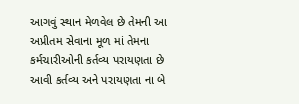આગવું સ્થાન મેળવેલ છે તેમની આ અપ્રીતમ સેવાના મૂળ માં તેમના કર્મચારીઓની કર્તવ્ય પરાયણતા છે આવી કર્તવ્ય અને પરાયણતા ના બે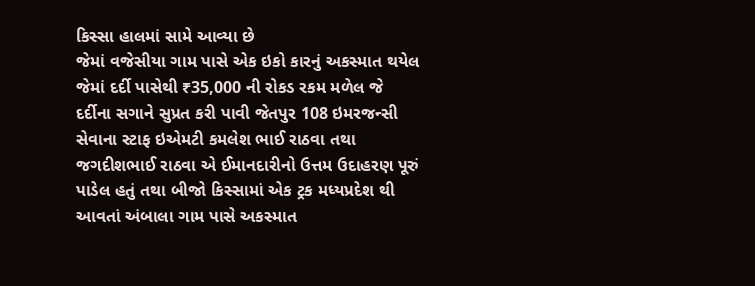કિસ્સા હાલમાં સામે આવ્યા છે
જેમાં વજેસીયા ગામ પાસે એક ઇકો કારનું અકસ્માત થયેલ જેમાં દર્દી પાસેથી ₹35,000 ની રોકડ રકમ મળેલ જે દર્દીના સગાને સુપ્રત કરી પાવી જેતપુર 108 ઇમરજન્સી સેવાના સ્ટાફ ઇએમટી કમલેશ ભાઈ રાઠવા તથા જગદીશભાઈ રાઠવા એ ઈમાનદારીનો ઉત્તમ ઉદાહરણ પૂરું પાડેલ હતું તથા બીજો કિસ્સામાં એક ટ્રક મધ્યપ્રદેશ થી આવતાં અંબાલા ગામ પાસે અકસ્માત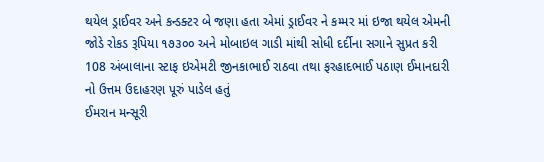થયેલ ડ્રાઈવર અને કન્ડક્ટર બે જણા હતા એમાં ડ્રાઈવર ને કમ્મર માં ઇજા થયેલ એમની જોડે રોકડ રૂપિયા ૧૭૩૦૦ અને મોબાઇલ ગાડી માંથી સોધી દર્દીના સગાને સુપ્રત કરી 108 અંબાલાના સ્ટાફ ઇએમટી જીનકાભાઈ રાઠવા તથા ફરહાદભાઈ પઠાણ ઈમાનદારી નો ઉત્તમ ઉદાહરણ પૂરું પાડેલ હતું
ઈમરાન મન્સૂરી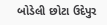બોડેલી છોટા ઉદેપુર